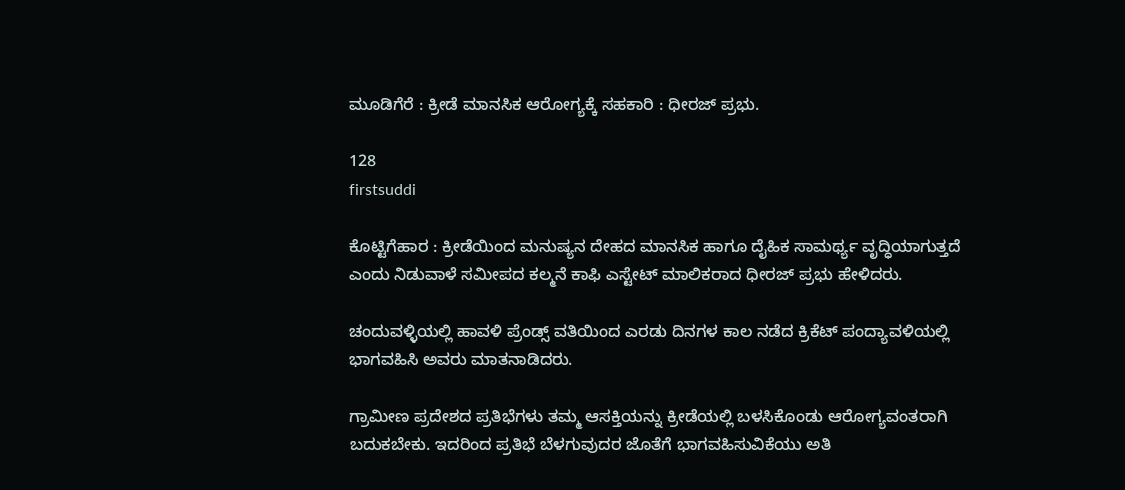ಮೂಡಿಗೆರೆ : ಕ್ರೀಡೆ ಮಾನಸಿಕ ಆರೋಗ್ಯಕ್ಕೆ ಸಹಕಾರಿ : ಧೀರಜ್ ಪ್ರಭು.

128
firstsuddi

ಕೊಟ್ಟಿಗೆಹಾರ : ಕ್ರೀಡೆಯಿಂದ ಮನುಷ್ಯನ ದೇಹದ ಮಾನಸಿಕ ಹಾಗೂ ದೈಹಿಕ ಸಾಮರ್ಥ್ಯ ವೃದ್ಧಿಯಾಗುತ್ತದೆ ಎಂದು ನಿಡುವಾಳೆ ಸಮೀಪದ ಕಲ್ಮನೆ ಕಾಫಿ ಎಸ್ಟೇಟ್ ಮಾಲಿಕರಾದ ಧೀರಜ್ ಪ್ರಭು ಹೇಳಿದರು.

ಚಂದುವಳ್ಳಿಯಲ್ಲಿ ಹಾವಳಿ ಪ್ರೆಂಡ್ಸ್ ವತಿಯಿಂದ ಎರಡು ದಿನಗಳ ಕಾಲ ನಡೆದ ಕ್ರಿಕೆಟ್ ಪಂದ್ಯಾವಳಿಯಲ್ಲಿ ಭಾಗವಹಿಸಿ ಅವರು ಮಾತನಾಡಿದರು.

ಗ್ರಾಮೀಣ ಪ್ರದೇಶದ ಪ್ರತಿಭೆಗಳು ತಮ್ಮ ಆಸಕ್ತಿಯನ್ನು ಕ್ರೀಡೆಯಲ್ಲಿ ಬಳಸಿಕೊಂಡು ಆರೋಗ್ಯವಂತರಾಗಿ ಬದುಕಬೇಕು. ಇದರಿಂದ ಪ್ರತಿಭೆ ಬೆಳಗುವುದರ ಜೊತೆಗೆ ಭಾಗವಹಿಸುವಿಕೆಯು ಅತಿ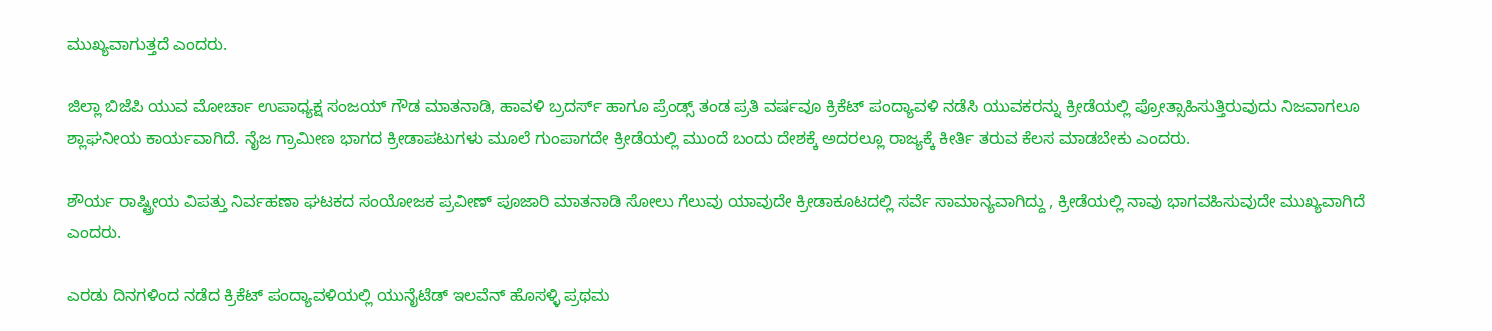ಮುಖ್ಯವಾಗುತ್ತದೆ ಎಂದರು.

ಜಿಲ್ಲಾ ಬಿಜೆಪಿ ಯುವ ಮೋರ್ಚಾ ಉಪಾಧ್ಯಕ್ಷ ಸಂಜಯ್ ಗೌಡ ಮಾತನಾಡಿ, ಹಾವಳಿ ಬ್ರದರ್ಸ್ ಹಾಗೂ ಪ್ರೆಂಡ್ಸ್ ತಂಡ ಪ್ರತಿ ವರ್ಷವೂ ಕ್ರಿಕೆಟ್ ಪಂದ್ಯಾವಳಿ ನಡೆಸಿ ಯುವಕರನ್ನು ಕ್ರೀಡೆಯಲ್ಲಿ ಪ್ರೋತ್ಸಾಹಿಸುತ್ತಿರುವುದು ನಿಜವಾಗಲೂ ಶ್ಲಾಘನೀಯ ಕಾರ್ಯವಾಗಿದೆ. ನೈಜ ಗ್ರಾಮೀಣ ಭಾಗದ ಕ್ರೀಡಾಪಟುಗಳು ಮೂಲೆ ಗುಂಪಾಗದೇ ಕ್ರೀಡೆಯಲ್ಲಿ ಮುಂದೆ ಬಂದು ದೇಶಕ್ಕೆ ಅದರಲ್ಲೂ ರಾಜ್ಯಕ್ಕೆ ಕೀರ್ತಿ ತರುವ ಕೆಲಸ ಮಾಡಬೇಕು ಎಂದರು.

ಶೌರ್ಯ ರಾಷ್ಟ್ರೀಯ ವಿಪತ್ತು ನಿರ್ವಹಣಾ ಘಟಕದ ಸಂಯೋಜಕ ಪ್ರವೀಣ್ ಪೂಜಾರಿ ಮಾತನಾಡಿ ಸೋಲು ಗೆಲುವು ಯಾವುದೇ ಕ್ರೀಡಾಕೂಟದಲ್ಲಿ ಸರ್ವೆ ಸಾಮಾನ್ಯವಾಗಿದ್ದು , ಕ್ರೀಡೆಯಲ್ಲಿ ನಾವು ಭಾಗವಹಿಸುವುದೇ ಮುಖ್ಯವಾಗಿದೆ ಎಂದರು.

ಎರಡು ದಿನಗಳಿಂದ ನಡೆದ ಕ್ರಿಕೆಟ್ ಪಂದ್ಯಾವಳಿಯಲ್ಲಿ ಯುನೈಟೆಡ್ ಇಲವೆನ್ ಹೊಸಳ್ಳಿ ಪ್ರಥಮ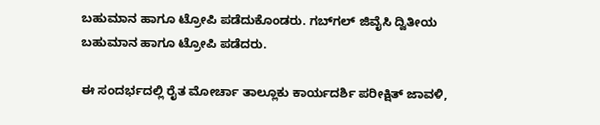ಬಹುಮಾನ ಹಾಗೂ ಟ್ರೋಪಿ ಪಡೆದುಕೊಂಡರು. ಗಬ್‍ಗಲ್ ಜಿವೈಸಿ ದ್ವಿತೀಯ ಬಹುಮಾನ ಹಾಗೂ ಟ್ರೋಪಿ ಪಡೆದರು.

ಈ ಸಂದರ್ಭದಲ್ಲಿ ರೈತ ಮೋರ್ಚಾ ತಾಲ್ಲೂಕು ಕಾರ್ಯದರ್ಶಿ ಪರೀಕ್ಷಿತ್ ಜಾವಳಿ,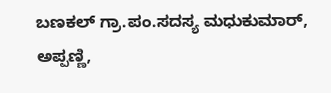ಬಣಕಲ್ ಗ್ರಾ.ಪಂ.ಸದಸ್ಯ ಮಧುಕುಮಾರ್, ಅಪ್ಪಣ್ಣಿ,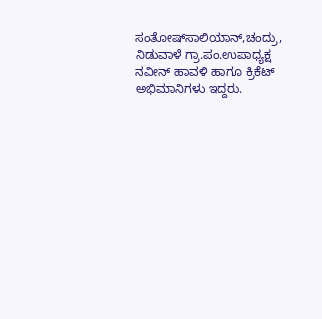ಸಂತೋಷ್‍ಸಾಲಿಯಾನ್,ಚಂದ್ರು, ನಿಡುವಾಳೆ ಗ್ರಾ.ಪಂ.ಉಪಾಧ್ಯಕ್ಷ ನವೀನ್ ಹಾವಳಿ ಹಾಗೂ ಕ್ರಿಕೆಟ್ ಅಭಿಮಾನಿಗಳು ಇದ್ದರು.